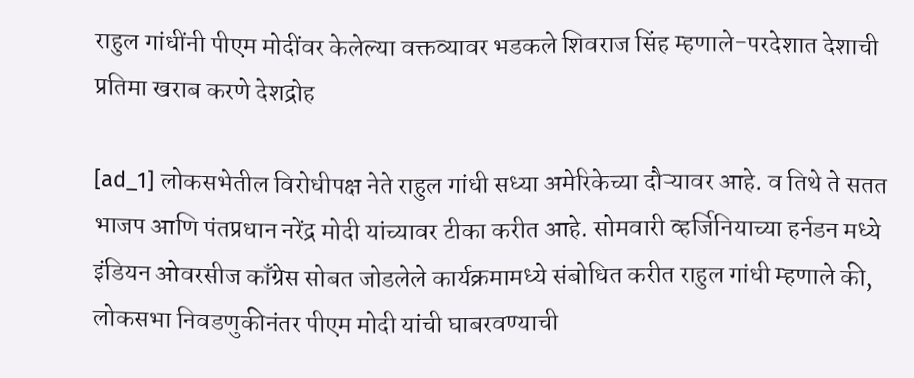राहुल गांधींनी पीएम मोदींवर केलेल्या वक्तव्यावर भडकले शिवराज सिंह म्हणाले-परदेशात देशाची प्रतिमा खराब करणे देशद्रोह

[ad_1] लोकसभेतील विरोधीपक्ष नेते राहुल गांधी सध्या अमेरिकेच्या दौऱ्यावर आहे. व तिथे ते सतत भाजप आणि पंतप्रधान नरेंद्र मोदी यांच्यावर टीका करीत आहे. सोमवारी व्हर्जिनियाच्या हर्नडन मध्ये इंडियन ओवरसीज काँग्रेस सोबत जोडलेले कार्यक्रमामध्ये संबोधित करीत राहुल गांधी म्हणाले की, लोकसभा निवडणुकीनंतर पीएम मोदी यांची घाबरवण्याची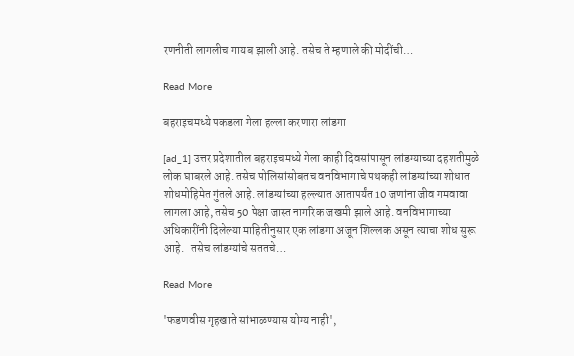रणनीती लागलीच गायब झाली आहे. तसेच ते म्हणाले की मोदींची…

Read More

बहराइचमध्ये पकडला गेला हल्ला करणारा लांडगा

[ad_1] उत्तर प्रदेशातील बहराइचमध्ये गेला काही दिवसांपासून लांडग्याच्या दहशतीमुळे लोक घाबरले आहे. तसेच पोलिसांसोबतच वनविभागाचे पथकही लांडग्यांच्या शोधात शोधमोहिमेत गुंतले आहे. लांडग्यांच्या हल्ल्यात आतापर्यंत 10 जणांना जीव गमवावा लागला आहे, तसेच 50 पेक्षा जास्त नागरिक जखमी झाले आहे. वनविभागाच्या अधिकारींनी दिलेल्या माहितीनुसार एक लांडगा अजून शिल्लक असून त्याचा शोध सुरू आहे.   तसेच लांडग्यांचे सततचे…

Read More

'फडणवीस गृहखाते सांभाळण्यास योग्य नाही',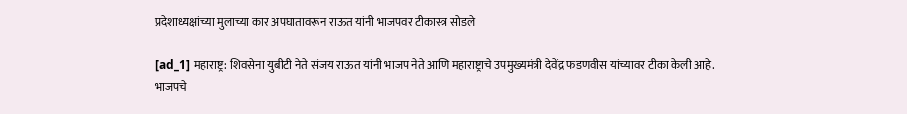प्रदेशाध्यक्षांच्या मुलाच्या कार अपघातावरून राऊत यांनी भाजपवर टीकास्त्र सोडले

[ad_1] महाराष्ट्र: शिवसेना युबीटी नेते संजय राऊत यांनी भाजप नेते आणि महाराष्ट्राचे उपमुख्यमंत्री देवेंद्र फडणवीस यांच्यावर टीका केली आहे. भाजपचे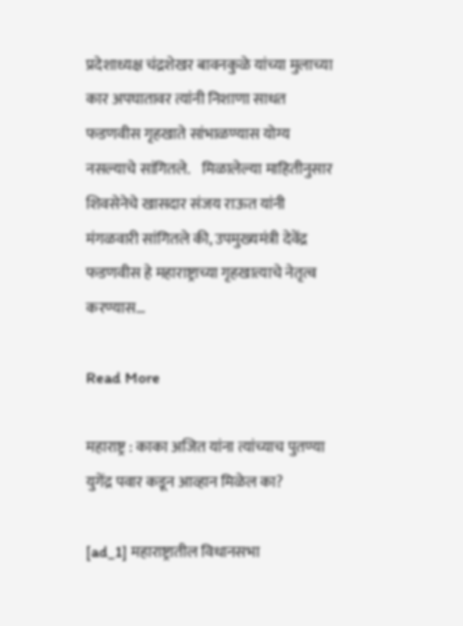प्रदेशाध्यक्ष चंद्रशेखर बावनकुळे यांच्या मुलाच्या कार अपघातावर त्यांनी निशाणा साधत फडणवीस गृहखाते सांभाळण्यास योग्य नसल्याचे सांगितले.    मिळालेल्या माहितीनुसार शिवसेनेचे खासदार संजय राऊत यांनी मंगळवारी सांगितले की, उपमुख्यमंत्री देवेंद्र फडणवीस हे महाराष्ट्राच्या गृहखात्याचे नेतृत्व करण्यास…

Read More

महाराष्ट्र : काका अजित यांना त्यांच्याच पुतण्या युगेंद्र पवार कडून आव्हान मिळेल का?

[ad_1] महाराष्ट्रातील विधानसभा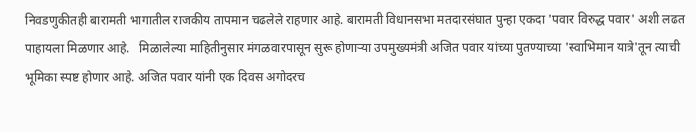निवडणुकीतही बारामती भागातील राजकीय तापमान चढलेले राहणार आहे. बारामती विधानसभा मतदारसंघात पुन्हा एकदा 'पवार विरुद्ध पवार' अशी लढत पाहायला मिळणार आहे.   मिळालेल्या माहितीनुसार मंगळवारपासून सुरू होणाऱ्या उपमुख्यमंत्री अजित पवार यांच्या पुतण्याच्या 'स्वाभिमान यात्रे'तून त्याची भूमिका स्पष्ट होणार आहे. अजित पवार यांनी एक दिवस अगोदरच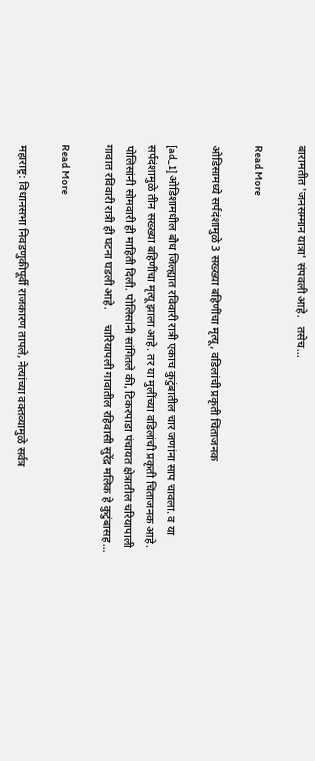बारामतीत 'जनसम्मान यात्रा' संपवली आहे.   तसेच…

Read More

ओडिसामध्ये सर्पदंशामुळे 3 सख्ख्या बहिणींचा मृत्यू, वडिलांची प्रकृती चिंताजनक

[ad_1] ओडिशामधील बौध जिल्ह्यात रविवारी रात्री एकाच कुटुंबातील चार जणांना साप चावला. व या सर्पदंशामुळे तीन सख्ख्या बहिणींचा मृत्यू झाला आहे. तर या मुलींच्या वडिलांची प्रकृती चिंताजनक आहे. पोलिसांनी सोमवारी ही माहिती दिली. पोलिसांनी सांगितले की, टिकरपाडा पंचायत क्षेत्रातील चरियापाली गावात रविवारी रात्री ही घटना घडली आहे.     चारियापली गावातील रहिवासी सुरेंद्र मलिक हे कुटुंबासह…

Read More

महाराष्ट्र: विधानसभा निवडणुकीपूर्वी राजकारण तापले, नेत्यांच्या वक्तव्यामुळे सर्वत्र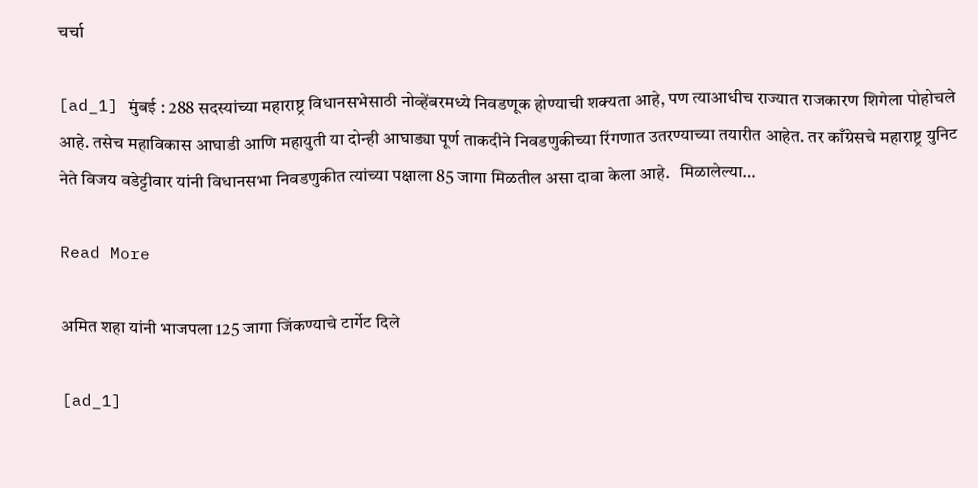चर्चा

[ad_1] मुंबई : 288 सदस्यांच्या महाराष्ट्र विधानसभेसाठी नोव्हेंबरमध्ये निवडणूक होण्याची शक्यता आहे, पण त्याआधीच राज्यात राजकारण शिगेला पोहोचले आहे. तसेच महाविकास आघाडी आणि महायुती या दोन्ही आघाड्या पूर्ण ताकदीने निवडणुकीच्या रिंगणात उतरण्याच्या तयारीत आहेत. तर काँग्रेसचे महाराष्ट्र युनिट नेते विजय वडेट्टीवार यांनी विधानसभा निवडणुकीत त्यांच्या पक्षाला 85 जागा मिळतील असा दावा केला आहे.   मिळालेल्या…

Read More

अमित शहा यांनी भाजपला 125 जागा जिंकण्याचे टार्गेट दिले

[ad_1]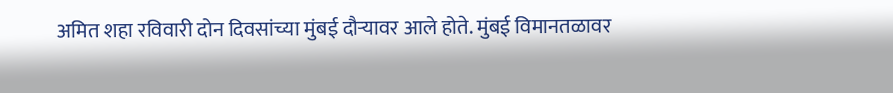अमित शहा रविवारी दोन दिवसांच्या मुंबई दौऱ्यावर आले होते. मुंबई विमानतळावर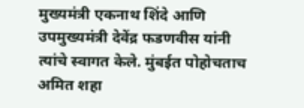मुख्यमंत्री एकनाथ शिंदे आणि उपमुख्यमंत्री देवेंद्र फडणवीस यांनी त्यांचे स्वागत केले. मुंबईत पोहोचताच अमित शहा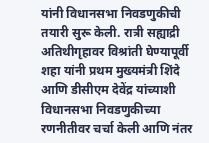यांनी विधानसभा निवडणुकीची तयारी सुरू केली. रात्री सह्याद्री अतिथीगृहावर विश्रांती घेण्यापूर्वी शहा यांनी प्रथम मुख्यमंत्री शिंदे आणि डीसीएम देवेंद्र यांच्याशी विधानसभा निवडणुकीच्या रणनीतीवर चर्चा केली आणि नंतर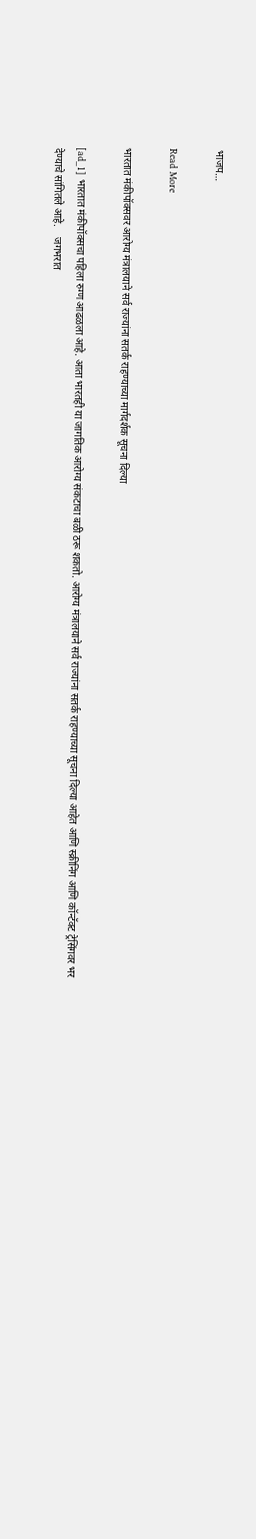भाजप…

Read More

भारतात मंकीपॉक्सवर आरोग्य मंत्रालयाने सर्व राज्यांना सतर्क राहण्याच्या मार्गदर्शक सूचना दिल्या

[ad_1] भारतात मंकीपॉक्सचा पहिला रुग्ण आढळला आहे. आता भारतही या जागतिक आरोग्य संकटाचा बळी ठरू शकतो. आरोग्य मंत्रालयाने सर्व राज्यांना सतर्क राहण्याच्या सूचना दिल्या आहेत आणि स्क्रीनिंग आणि कॉन्टॅक्ट ट्रेसिंगवर भर देण्याचे सांगितले आहे.    जगभरात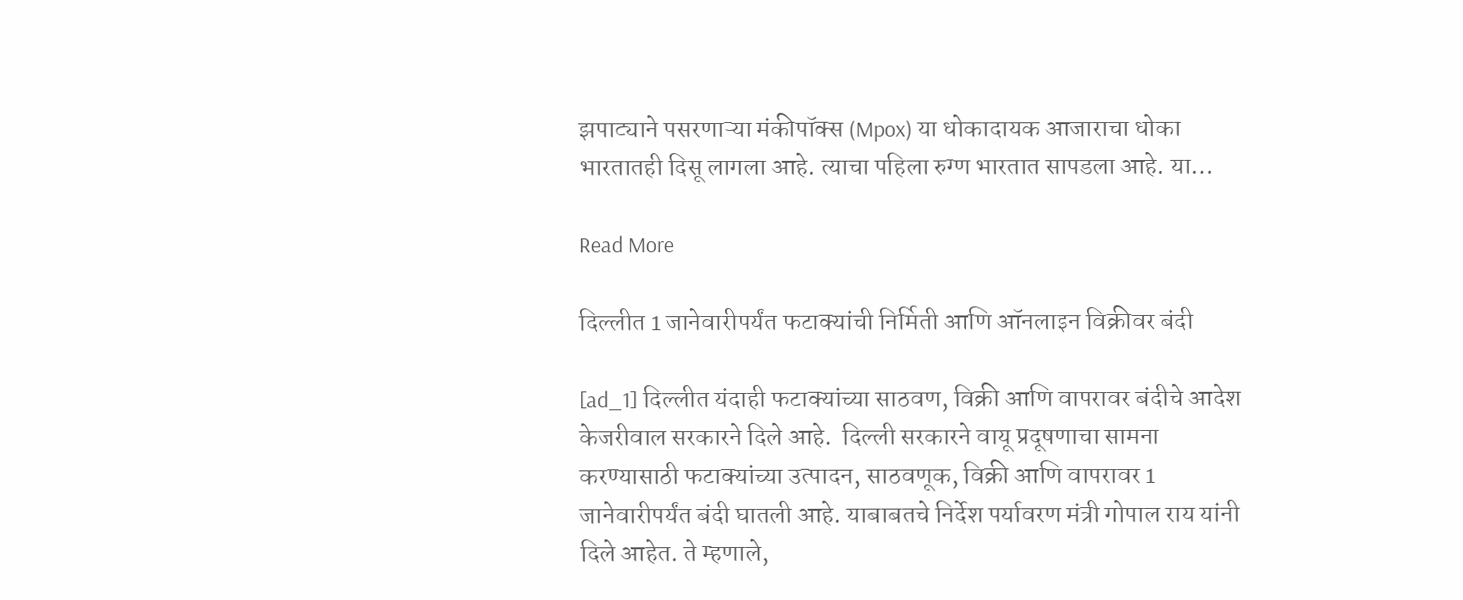झपाट्याने पसरणाऱ्या मंकीपॉक्स (Mpox) या धोकादायक आजाराचा धोका भारतातही दिसू लागला आहे. त्याचा पहिला रुग्ण भारतात सापडला आहे. या…

Read More

दिल्लीत 1 जानेवारीपर्यंत फटाक्यांची निर्मिती आणि ऑनलाइन विक्रीवर बंदी

[ad_1] दिल्लीत यंदाही फटाक्यांच्या साठवण, विक्री आणि वापरावर बंदीचे आदेश केजरीवाल सरकारने दिले आहे.  दिल्ली सरकारने वायू प्रदूषणाचा सामना करण्यासाठी फटाक्यांच्या उत्पादन, साठवणूक, विक्री आणि वापरावर 1 जानेवारीपर्यंत बंदी घातली आहे. याबाबतचे निर्देश पर्यावरण मंत्री गोपाल राय यांनी दिले आहेत. ते म्हणाले,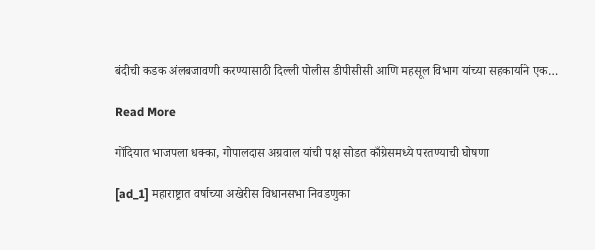बंदीची कडक अंलबजावणी करण्यासाठी दिल्ली पोलीस डीपीसीसी आणि महसूल विभाग यांच्या सहकार्याने एक…

Read More

गोंदियात भाजपला धक्का, गोपालदास अग्रवाल यांची पक्ष सोडत काँग्रेसमध्ये परतण्याची घोषणा

[ad_1] महाराष्ट्रात वर्षाच्या अखेरीस विधानसभा निवडणुका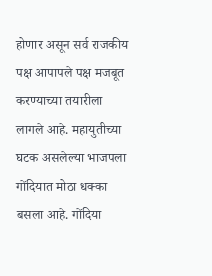होणार असून सर्व राजकीय पक्ष आपापले पक्ष मजबूत करण्याच्या तयारीला लागले आहे. महायुतीच्या घटक असलेल्या भाजपला गोंदियात मोठा धक्का बसला आहे. गोंदिया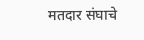मतदार संघाचे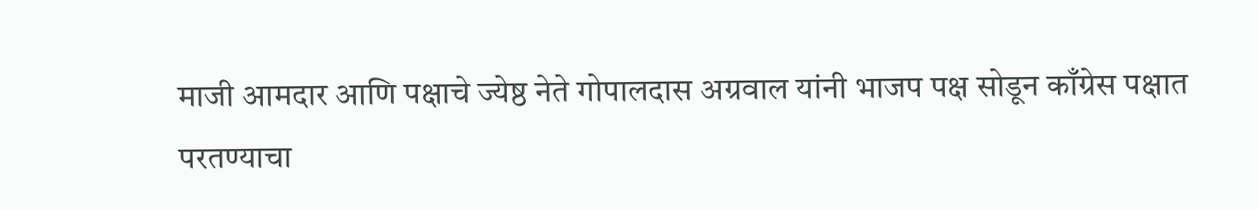माजी आमदार आणि पक्षाचे ज्येष्ठ नेते गोपालदास अग्रवाल यांनी भाजप पक्ष सोडून काँग्रेस पक्षात परतण्याचा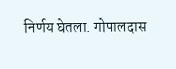निर्णय घेतला. गोपालदास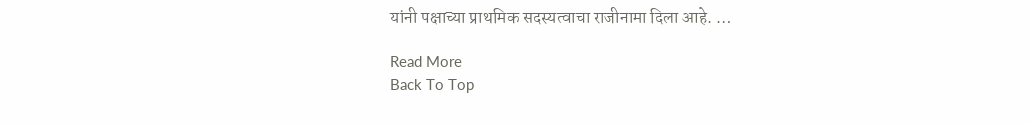यांनी पक्षाच्या प्राथमिक सदस्यत्वाचा राजीनामा दिला आहे. …

Read More
Back To Top